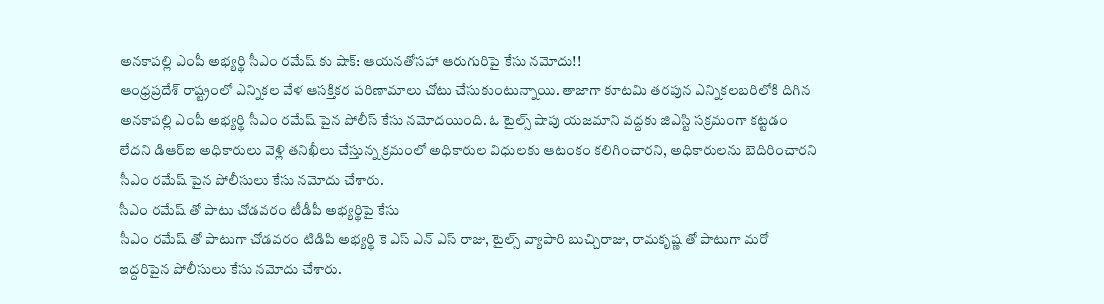అనకాపల్లి ఎంపీ అభ్యర్థి సీఎం రమేష్ కు షాక్: ఆయనతోసహా ఆరుగురిపై కేసు నమోదు!!
ఆంధ్రప్రదేశ్ రాష్ట్రంలో ఎన్నికల వేళ ఆసక్తికర పరిణామాలు చోటు చేసుకుంటున్నాయి. తాజాగా కూటమి తరపున ఎన్నికలబరిలోకి దిగిన అనకాపల్లి ఎంపీ అభ్యర్థి సీఎం రమేష్ పైన పోలీస్ కేసు నమోదయింది. ఓ టైల్స్ షాపు యజమాని వద్దకు జిఎస్టి సక్రమంగా కట్టడం లేదని డిఆర్ఐ అధికారులు వెళ్లి తనిఖీలు చేస్తున్న క్రమంలో అధికారుల విధులకు ఆటంకం కలిగించారని, అధికారులను బెదిరించారని సీఎం రమేష్ పైన పోలీసులు కేసు నమోదు చేశారు.
సీఎం రమేష్ తో పాటు చోడవరం టీడీపీ అభ్యర్థిపై కేసు
సీఎం రమేష్ తో పాటుగా చోడవరం టిడిపి అభ్యర్థి కె ఎస్ ఎన్ ఎస్ రాజు, టైల్స్ వ్యాపారి బుచ్చిరాజు, రామకృష్ణ తో పాటుగా మరో ఇద్దరిపైన పోలీసులు కేసు నమోదు చేశారు.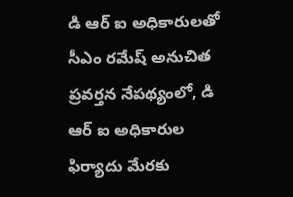డి ఆర్ ఐ అధికారులతో సీఎం రమేష్ అనుచిత ప్రవర్తన నేపథ్యంలో, డి ఆర్ ఐ అధికారుల ఫిర్యాదు మేరకు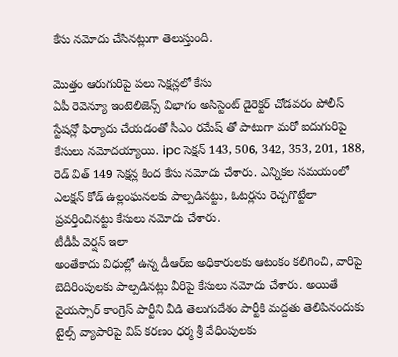కేసు నమోదు చేసినట్లుగా తెలుస్తుంది.

మొత్తం ఆరుగురిపై పలు సెక్షన్లలో కేసు
ఏపీ రెవెన్యూ ఇంటెలిజెన్స్ విభాగం అసిస్టెంట్ డైరెక్టర్ చోడవరం పోలీస్ స్టేషన్లో ఫిర్యాదు చేయడంతో సీఎం రమేష్ తో పాటుగా మరో ఐదుగురిపై కేసులు నమోదయ్యాయి. ipc సెక్షన్ 143, 506, 342, 353, 201, 188, రెడ్ విత్ 149 సెక్షన్ల కింద కేసు నమోదు చేశారు. ఎన్నికల సమయంలో ఎలక్షన్ కోడ్ ఉల్లంఘనలకు పాల్పడినట్టు, ఓటర్లను రెచ్చగొట్టేలా ప్రవర్తించినట్టు కేసులు నమోదు చేశారు.
టీడీపీ వెర్షన్ ఇలా
అంతేకాదు విధుల్లో ఉన్న డీఆర్ఐ అధికారులకు ఆటంకం కలిగించి, వారిపై బెదిరింపులకు పాల్పడినట్లు వీరిపై కేసులు నమోదు చేశారు. అయితే వైయస్సార్ కాంగ్రెస్ పార్టీని వీడి తెలుగుదేశం పార్టీకి మద్దతు తెలిపినందుకు టైల్స్ వ్యాపారిపై విప్ కరణం ధర్మ శ్రీ వేధింపులకు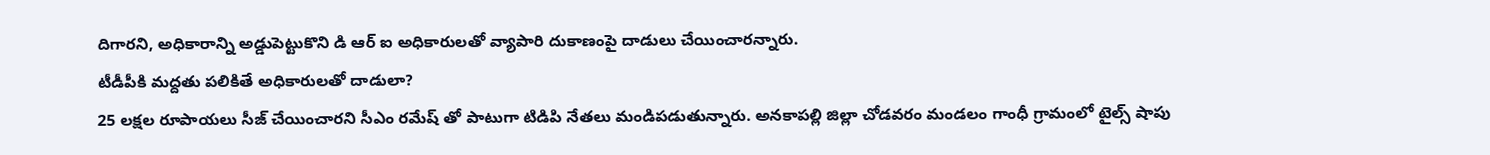దిగారని, అధికారాన్ని అడ్డుపెట్టుకొని డి ఆర్ ఐ అధికారులతో వ్యాపారి దుకాణంపై దాడులు చేయించారన్నారు.
టీడీపీకి మద్దతు పలికితే అధికారులతో దాడులా?
25 లక్షల రూపాయలు సీజ్ చేయించారని సీఎం రమేష్ తో పాటుగా టిడిపి నేతలు మండిపడుతున్నారు. అనకాపల్లి జిల్లా చోడవరం మండలం గాంధీ గ్రామంలో టైల్స్ షాపు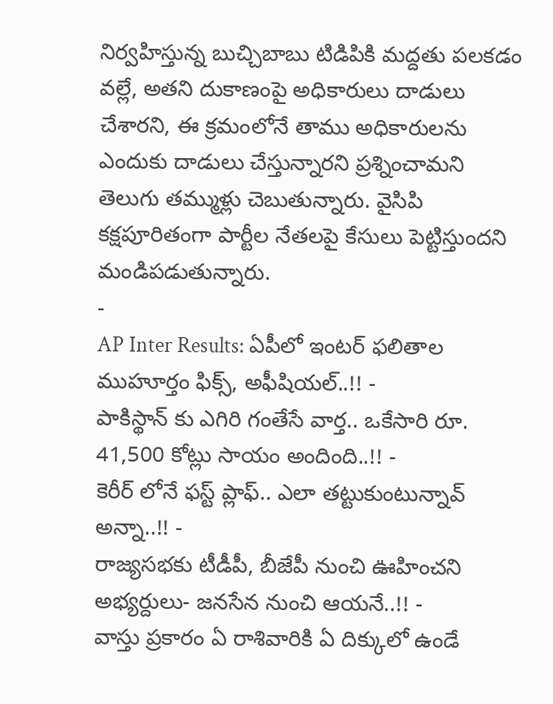నిర్వహిస్తున్న బుచ్చిబాబు టిడిపికి మద్దతు పలకడం వల్లే, అతని దుకాణంపై అధికారులు దాడులు చేశారని, ఈ క్రమంలోనే తాము అధికారులను ఎందుకు దాడులు చేస్తున్నారని ప్రశ్నించామని తెలుగు తమ్ముళ్లు చెబుతున్నారు. వైసిపి కక్షపూరితంగా పార్టీల నేతలపై కేసులు పెట్టిస్తుందని మండిపడుతున్నారు.
-
AP Inter Results: ఏపీలో ఇంటర్ ఫలితాల ముహూర్తం ఫిక్స్, అఫీషియల్..!! -
పాకిస్థాన్ కు ఎగిరి గంతేసే వార్త.. ఒకేసారి రూ. 41,500 కోట్లు సాయం అందింది..!! -
కెరీర్ లోనే ఫస్ట్ ప్లాఫ్.. ఎలా తట్టుకుంటున్నావ్ అన్నా..!! -
రాజ్యసభకు టీడీపీ, బీజేపీ నుంచి ఊహించని అభ్యర్దులు- జనసేన నుంచి ఆయనే..!! -
వాస్తు ప్రకారం ఏ రాశివారికి ఏ దిక్కులో ఉండే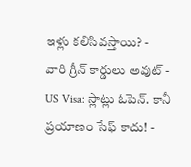ఇళ్లు కలిసివస్తాయి? -
వారి గ్రీన్ కార్డులు అవుట్ -
US Visa: స్లాట్లు ఓపెన్. కానీ ప్రయాణం సేఫ్ కాదు! -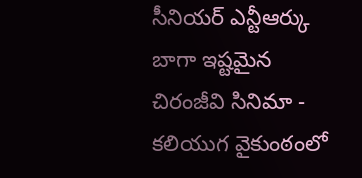సీనియర్ ఎన్టీఆర్కు బాగా ఇష్టమైన చిరంజీవి సినిమా -
కలియుగ వైకుంఠంలో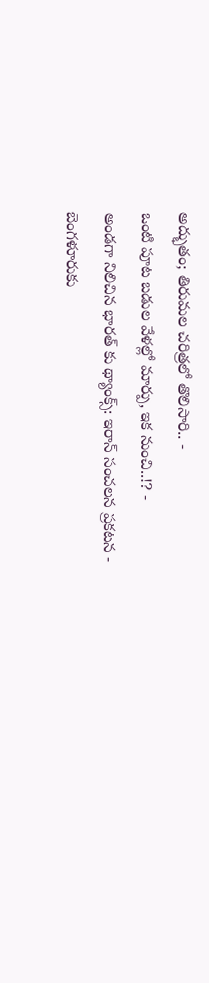అద్భుతం; తిరుమల చరిత్రలో తొలిసారి.. -
ఒంటి పూట బడుల వేళల్లో మార్పు, ఇక నుంచి..!? -
అండగా నిలిచిన భారత్ కు థ్యాంక్స్: ఇరాన్ సంచలన ప్రకటన -
బెంగళూరుకు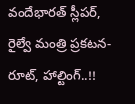వందేభారత్ స్లీపర్, రైల్వే మంత్రి ప్రకటన- రూట్, హాల్టింగ్..!!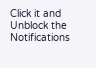Click it and Unblock the Notifications